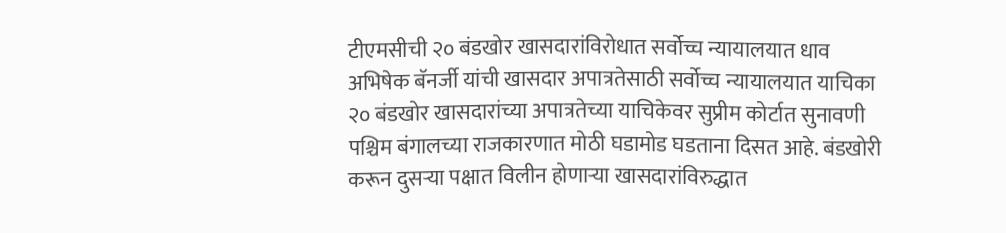टीएमसीची २० बंडखोर खासदारांविरोधात सर्वोच्च न्यायालयात धाव
अभिषेक बॅनर्जी यांची खासदार अपात्रतेसाठी सर्वोच्च न्यायालयात याचिका
२० बंडखोर खासदारांच्या अपात्रतेच्या याचिकेवर सुप्रीम कोर्टात सुनावणी
पश्चिम बंगालच्या राजकारणात मोठी घडामोड घडताना दिसत आहे. बंडखोरी करून दुसऱ्या पक्षात विलीन होणाऱ्या खासदारांविरुद्धात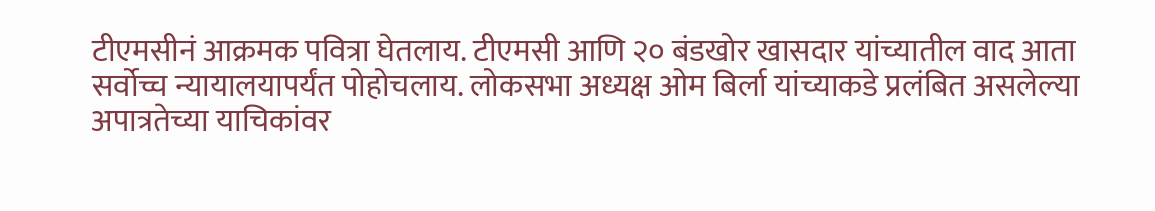टीएमसीनं आक्रमक पवित्रा घेतलाय. टीएमसी आणि २० बंडखोर खासदार यांच्यातील वाद आता सर्वोच्च न्यायालयापर्यंत पोहोचलाय. लोकसभा अध्यक्ष ओम बिर्ला यांच्याकडे प्रलंबित असलेल्या अपात्रतेच्या याचिकांवर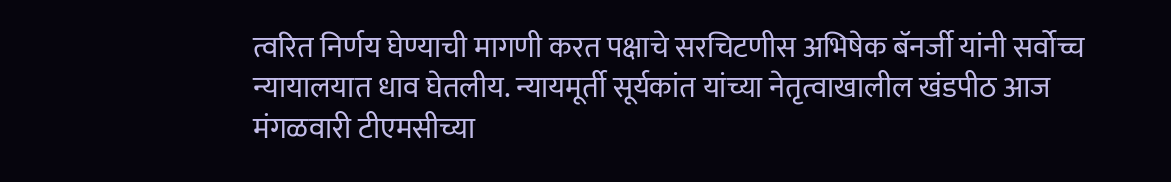त्वरित निर्णय घेण्याची मागणी करत पक्षाचे सरचिटणीस अभिषेक बॅनर्जी यांनी सर्वोच्च न्यायालयात धाव घेतलीय. न्यायमूर्ती सूर्यकांत यांच्या नेतृत्वाखालील खंडपीठ आज मंगळवारी टीएमसीच्या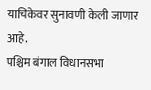याचिकेवर सुनावणी केली जाणार आहे.
पश्चिम बंगाल विधानसभा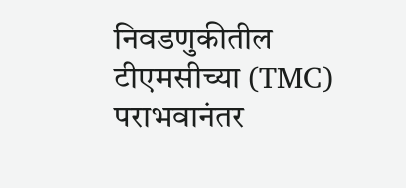निवडणुकीतील टीएमसीच्या (TMC) पराभवानंतर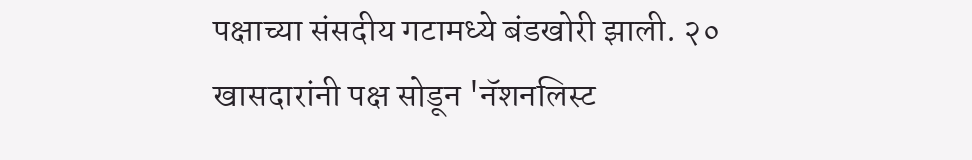पक्षाच्या संसदीय गटामध्ये बंडखोरी झाली. २० खासदारांनी पक्ष सोडून 'नॅशनलिस्ट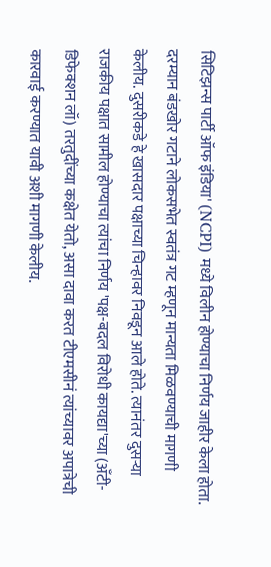सिटिझन्स पार्टी ऑफ इंडिया' (NCPI) मध्ये विलीन होण्याचा निर्णय जाहीर केला होता. दरम्यान बंडखोर गटाने लोकसभेत स्वतंत्र गट म्हणून मान्यता मिळवण्याची मागणी केलीय. दुसरीकडे हे खासदार पक्षाच्या चिन्हावर निवडून आले होते. त्यानंतर दुसऱ्या राजकीय पक्षात सामील होण्याचा त्यांचा निर्णय 'पक्ष-बदल विरोधी कायद्या'च्या (अँटी-डिफेक्शन लॉ) तरतुदींच्या कक्षेत येतो, असा दावा करत टीएमसीनं त्यांच्यावर अपात्रेची कारवाई करण्यात यावी अशी मागणी केलीय.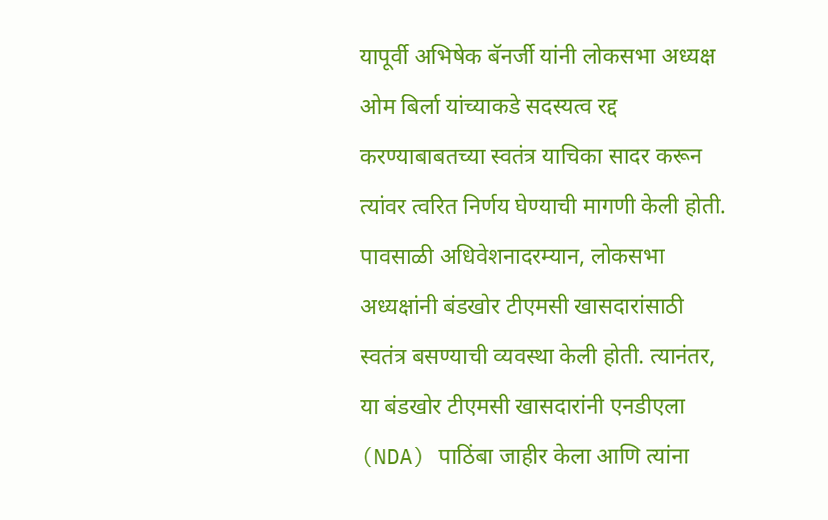यापूर्वी अभिषेक बॅनर्जी यांनी लोकसभा अध्यक्ष ओम बिर्ला यांच्याकडे सदस्यत्व रद्द करण्याबाबतच्या स्वतंत्र याचिका सादर करून त्यांवर त्वरित निर्णय घेण्याची मागणी केली होती. पावसाळी अधिवेशनादरम्यान, लोकसभा अध्यक्षांनी बंडखोर टीएमसी खासदारांसाठी स्वतंत्र बसण्याची व्यवस्था केली होती. त्यानंतर, या बंडखोर टीएमसी खासदारांनी एनडीएला (NDA) पाठिंबा जाहीर केला आणि त्यांना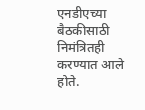एनडीएच्या बैठकीसाठी निमंत्रितही करण्यात आले होते.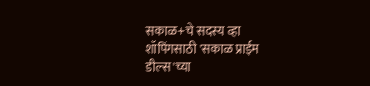सकाळ+चे सदस्य व्हा
शॉपिंगसाठी 'सकाळ प्राईम डील्स'च्या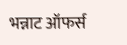भन्नाट ऑफर्स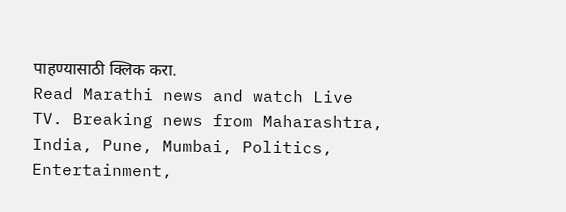पाहण्यासाठी क्लिक करा.
Read Marathi news and watch Live TV. Breaking news from Maharashtra, India, Pune, Mumbai, Politics, Entertainment,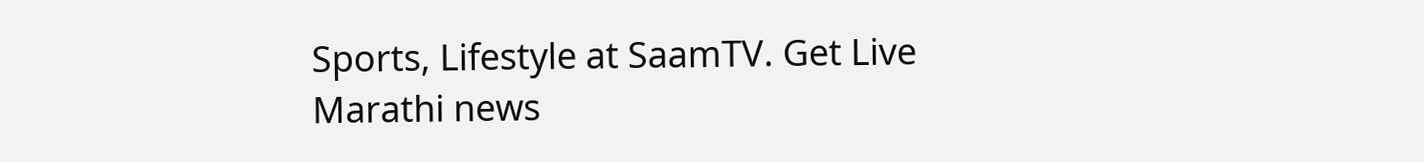Sports, Lifestyle at SaamTV. Get Live Marathi news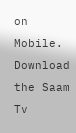on Mobile. Download the Saam Tv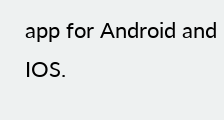app for Android and IOS.